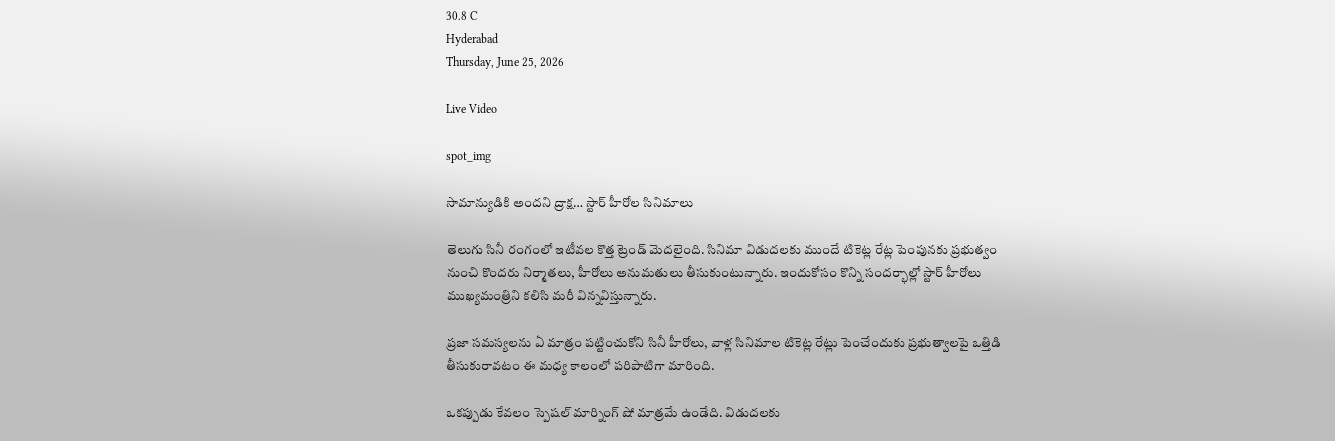30.8 C
Hyderabad
Thursday, June 25, 2026

Live Video

spot_img

సామాన్యుడికి అందని ద్రాక్ష… స్టార్ హీరోల సినిమాలు

తెలుగు సినీ రంగంలో ఇటీవల కొత్త ట్రెండ్ మెదలైంది. సినిమా విడుదలకు ముందే టికెట్ల రేట్ల పెంపునకు ప్రభుత్వం నుంచి కొందరు నిర్మాతలు, హీరోలు అనుమతులు తీసుకుంటున్నారు. ఇందుకోసం కొన్ని సందర్భాల్లో స్టార్ హీరోలు ముఖ్యమంత్రిని కలిసి మరీ విన్నవిస్తున్నారు.

ప్రజా సమస్యలను ఏ మాత్రం పట్టించుకోని సినీ హీరోలు, వాళ్ల సినిమాల టికెట్ల రేట్లు పెంచేందుకు ప్రభుత్వాలపై ఒత్తిడి తీసుకురావటం ఈ మధ్య కాలంలో పరిపాటిగా మారింది.

ఒకప్పుడు కేవలం స్పెషల్ మార్నింగ్ షో మాత్రమే ఉండేది. విడుదలకు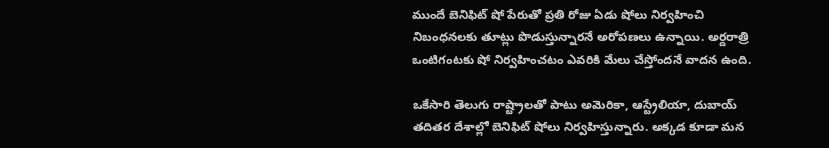ముందే బెనిఫిట్ షో పేరుతో ప్రతి రోజు ఏడు షోలు నిర్వహించి నిబంధనలకు తూట్లు పొడుస్తున్నారనే అరోపణలు ఉన్నాయి. అర్దరాత్రి ఒంటిగంటకు షో నిర్వహించటం ఎవరికి మేలు చేస్తోందనే వాదన ఉంది.

ఒకేసారి తెలుగు రాష్ట్రాలతో పాటు అమెరికా, ఆస్ట్రేలియా, దుబాయ్ తదితర దేశాల్లో బెనిఫిట్ షోలు నిర్వహిస్తున్నారు. అక్కడ కూడా మన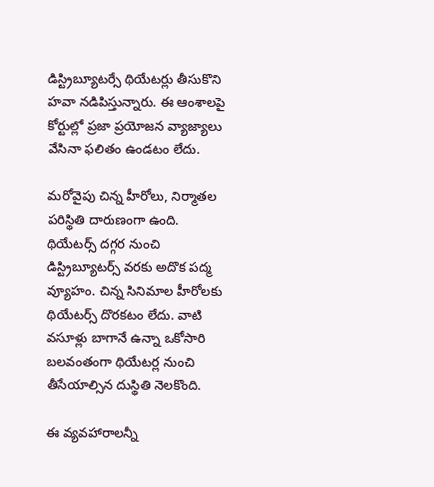డిస్ట్రిబ్యూటర్సే థియేటర్లు తీసుకొని హవా నడిపిస్తున్నారు. ఈ ఆంశాలపై కోర్టుల్లో ప్రజా ప్రయోజన వ్యాజ్యాలు వేసినా ఫలితం ఉండటం లేదు.

మరోవైపు చిన్న హీరోలు, నిర్మాతల పరిస్థితి దారుణంగా ఉంది. థియేటర్స్ దగ్గర నుంచి డిస్ట్రిబ్యూటర్స్ వరకు అదొక పద్మ వ్యూహం. చిన్న సినిమాల హీరోలకు థియేటర్స్ దొరకటం లేదు. వాటి వసూళ్లు బాగానే ఉన్నా ఒకోసారి బలవంతంగా థియేటర్ల నుంచి తీసేయాల్సిన దుస్థితి నెలకొంది.

ఈ వ్యవహారాలన్నీ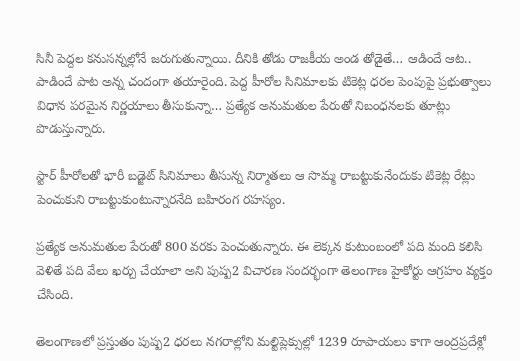సినీ పెద్దల కనుసన్నల్లోనే జరుగుతున్నాయి. దీనికి తోడు రాజకీయ అండ తోడైతే… ఆడిందే ఆట.. పాడిందే పాట అన్న చందంగా తయారైంది. పెద్ద హీరోల సినిమాలకు టికెట్ల ధరల పెంపుపై ప్రభుత్వాలు విధాన పరమైన నిర్ణయాలు తీసుకున్నా… ప్రత్యేక అనుమతుల పేరుతో నిబంధనలకు తూట్లు పొడుస్తున్నారు.

స్టార్ హీరోలతో భారీ బడ్జెట్ సినిమాలు తీసున్న నిర్మాతలు ఆ సొమ్మ రాబట్టుకునేందుకు టికెట్ల రేట్లు పెంచుకుని రాబట్టుకుంటున్నారనేది బహిరంగ రహస్యం.

ప్రత్యేక అనుమతుల పేరుతో 800 వరకు పెంచుతున్నారు. ఈ లెక్కన కుటుంబంలో పది మంది కలిసి వెళితే పది వేలు ఖర్చు చేయాలా అని పుష్ప2 విచారణ సందర్భంగా తెలంగాణ హైకోర్టు ఆగ్రహం వ్యక్తం చేసింది.

తెలంగాణలో ప్రస్తుతం పుష్ప2 ధరలు నగరాల్లోని మల్టిప్లెక్సుల్లో 1239 రూపాయలు కాగా ఆంద్రప్రదేశ్లో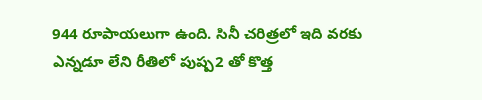944 రూపాయలుగా ఉంది. సినీ చరిత్రలో ఇది వరకు ఎన్నడూ లేని రీతిలో పుష్ప2 తో కొత్త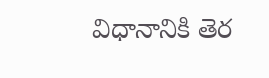విధానానికి తెర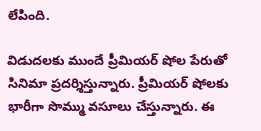లేపింది.

విడుదలకు ముందే ప్రీమియర్ షోల పేరుతో సినిమా ప్రదర్శిస్తున్నారు. ప్రీమియర్ షోలకు భారీగా సొమ్ము వసూలు చేస్తున్నారు. ఈ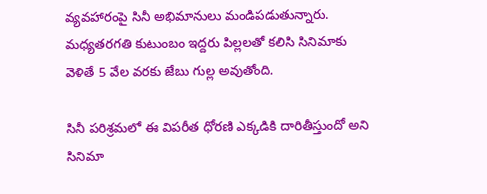వ్యవహారంపై సినీ అభిమానులు మండిపడుతున్నారు. మధ్యతరగతి కుటుంబం ఇద్దరు పిల్లలతో కలిసి సినిమాకు వెళితే 5 వేల వరకు జేబు గుల్ల అవుతోంది.

సినీ పరిశ్రమలో ఈ విపరీత ధోరణి ఎక్కడికి దారితీస్తుందో అని సినిమా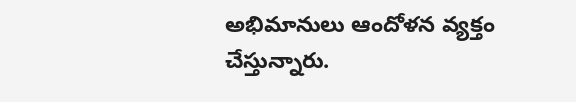అభిమానులు ఆందోళన వ్యక్తం చేస్తున్నారు.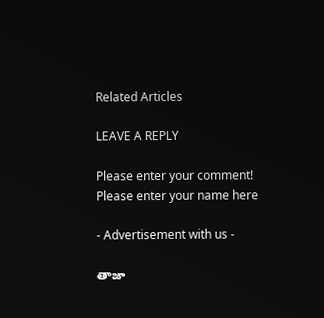Related Articles

LEAVE A REPLY

Please enter your comment!
Please enter your name here

- Advertisement with us -

తాజా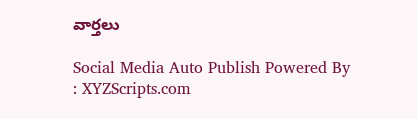వార్తలు

Social Media Auto Publish Powered By : XYZScripts.com